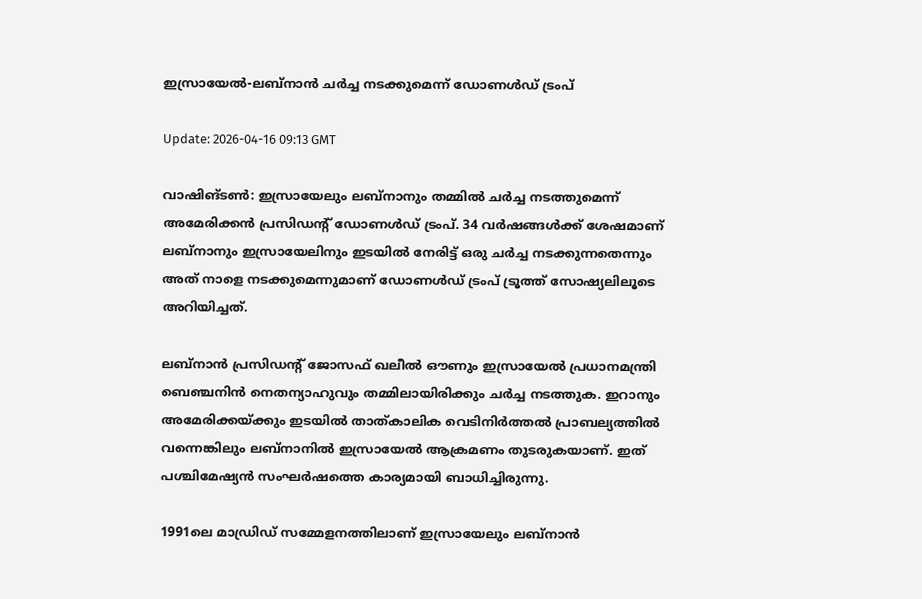ഇസ്രായേല്‍-ലബ്‌നാന്‍ ചര്‍ച്ച നടക്കുമെന്ന് ഡോണള്‍ഡ് ട്രംപ്

Update: 2026-04-16 09:13 GMT

വാഷിങ്ടണ്‍: ഇസ്രായേലും ലബ്‌നാനും തമ്മില്‍ ചര്‍ച്ച നടത്തുമെന്ന് അമേരിക്കന്‍ പ്രസിഡന്റ് ഡോണള്‍ഡ് ട്രംപ്. 34 വര്‍ഷങ്ങള്‍ക്ക് ശേഷമാണ് ലബ്‌നാനും ഇസ്രായേലിനും ഇടയില്‍ നേരിട്ട് ഒരു ചര്‍ച്ച നടക്കുന്നതെന്നും അത് നാളെ നടക്കുമെന്നുമാണ് ഡോണള്‍ഡ് ട്രംപ് ട്രൂത്ത് സോഷ്യലിലൂടെ അറിയിച്ചത്.

ലബ്‌നാന്‍ പ്രസിഡന്റ് ജോസഫ് ഖലീല്‍ ഔണും ഇസ്രായേല്‍ പ്രധാനമന്ത്രി ബെഞ്ചനിന്‍ നെതന്യാഹുവും തമ്മിലായിരിക്കും ചര്‍ച്ച നടത്തുക. ഇറാനും അമേരിക്കയ്ക്കും ഇടയില്‍ താത്കാലിക വെടിനിര്‍ത്തല്‍ പ്രാബല്യത്തില്‍ വന്നെങ്കിലും ലബ്‌നാനില്‍ ഇസ്രായേല്‍ ആക്രമണം തുടരുകയാണ്. ഇത് പശ്ചിമേഷ്യന്‍ സംഘര്‍ഷത്തെ കാര്യമായി ബാധിച്ചിരുന്നു.

1991ലെ മാഡ്രിഡ് സമ്മേളനത്തിലാണ് ഇസ്രായേലും ലബ്‌നാന്‍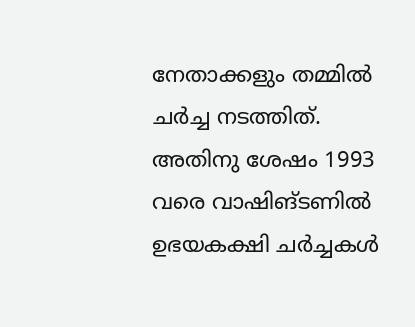നേതാക്കളും തമ്മില്‍ ചര്‍ച്ച നടത്തിത്. അതിനു ശേഷം 1993 വരെ വാഷിങ്ടണില്‍ ഉഭയകക്ഷി ചര്‍ച്ചകള്‍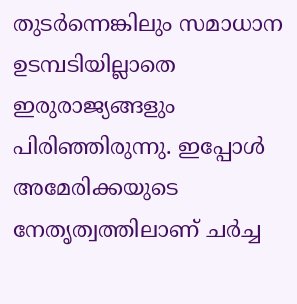തുടര്‍ന്നെങ്കിലും സമാധാന ഉടമ്പടിയില്ലാതെ ഇരുരാജ്യങ്ങളും പിരിഞ്ഞിരുന്നു. ഇപ്പോള്‍ അമേരിക്കയുടെ നേതൃത്വത്തിലാണ് ചര്‍ച്ച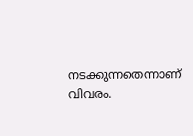നടക്കുന്നതെന്നാണ് വിവരം.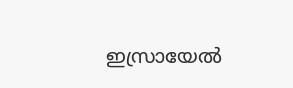ഇസ്രായേല്‍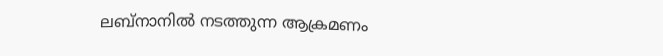ലബ്‌നാനില്‍ നടത്തുന്ന ആക്രമണം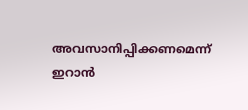അവസാനിപ്പിക്കണമെന്ന് ഇറാന്‍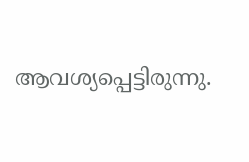ആവശ്യപ്പെട്ടിരുന്നു.